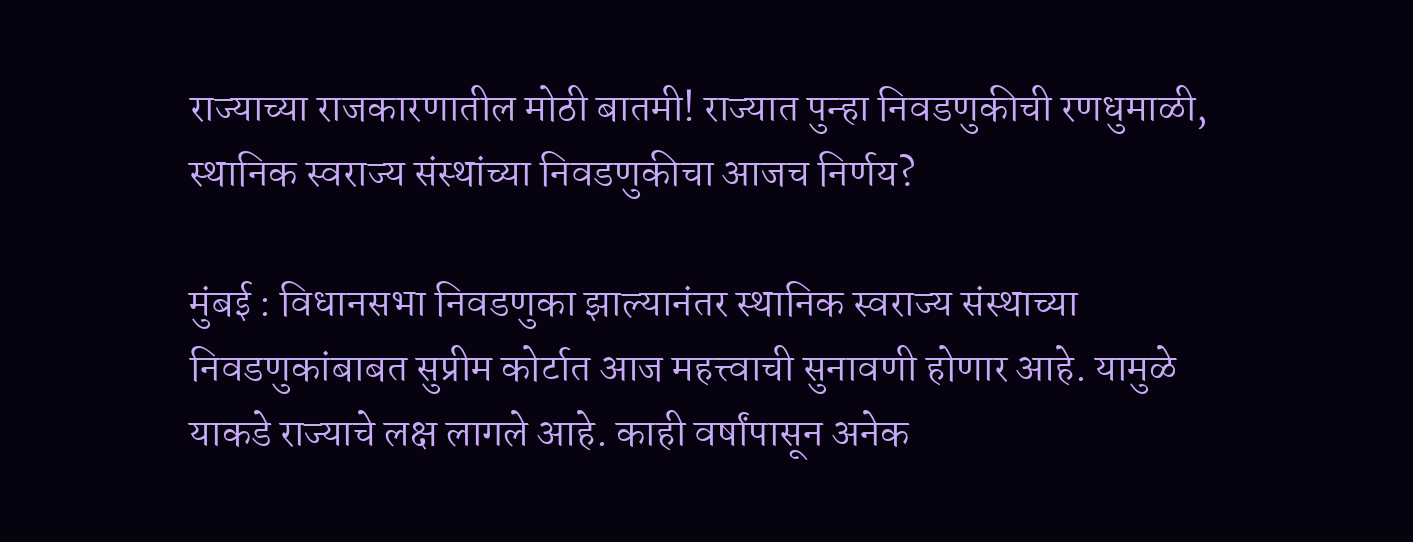राज्याच्या राजकारणातील मोठी बातमी! राज्यात पुन्हा निवडणुकीची रणधुमाळी, स्थानिक स्वराज्य संस्थांच्या निवडणुकीचा आजच निर्णय?

मुंबई : विधानसभा निवडणुका झाल्यानंतर स्थानिक स्वराज्य संस्थाच्या निवडणुकांबाबत सुप्रीम कोर्टात आज महत्त्वाची सुनावणी होणार आहे. यामुळे याकडे राज्याचे लक्ष लागले आहे. काही वर्षांपासून अनेक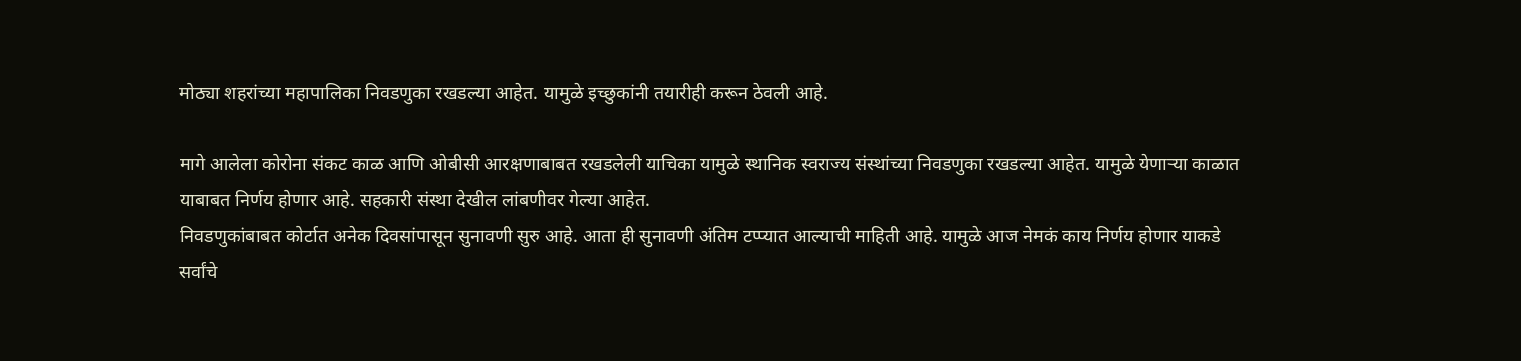मोठ्या शहरांच्या महापालिका निवडणुका रखडल्या आहेत. यामुळे इच्छुकांनी तयारीही करून ठेवली आहे.

मागे आलेला कोरोना संकट काळ आणि ओबीसी आरक्षणाबाबत रखडलेली याचिका यामुळे स्थानिक स्वराज्य संस्थांच्या निवडणुका रखडल्या आहेत. यामुळे येणाऱ्या काळात याबाबत निर्णय होणार आहे. सहकारी संस्था देखील लांबणीवर गेल्या आहेत.
निवडणुकांबाबत कोर्टात अनेक दिवसांपासून सुनावणी सुरु आहे. आता ही सुनावणी अंतिम टप्प्यात आल्याची माहिती आहे. यामुळे आज नेमकं काय निर्णय होणार याकडे सर्वांचे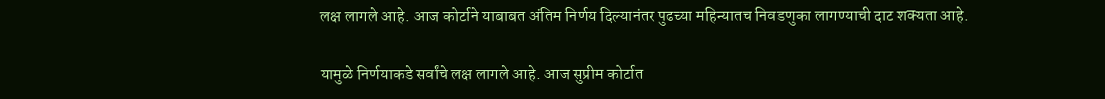लक्ष लागले आहे. आज कोर्टाने याबाबत अंतिम निर्णय दिल्यानंतर पुढच्या महिन्यातच निवडणुका लागण्याची दाट शक्यता आहे.

यामुळे निर्णयाकडे सर्वांचे लक्ष लागले आहे. आज सुप्रीम कोर्टात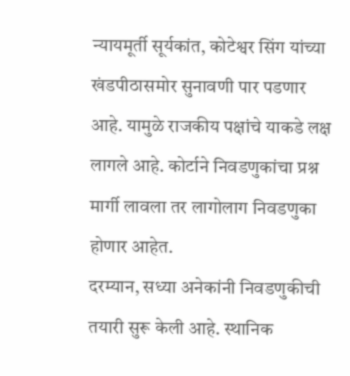न्यायमूर्ती सूर्यकांत, कोटेश्वर सिंग यांच्या खंडपीठासमोर सुनावणी पार पडणार आहे. यामुळे राजकीय पक्षांचे याकडे लक्ष लागले आहे. कोर्टाने निवडणुकांचा प्रश्न मार्गी लावला तर लागोलाग निवडणुका होणार आहेत.
दरम्यान, सध्या अनेकांनी निवडणुकीची तयारी सुरू केली आहे. स्थानिक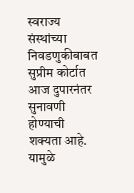स्वराज्य संस्थांच्या निवडणुकीबाबत सुप्रीम कोर्टात आज दुपारनंतर सुनावणी होण्याची शक्यता आहे. यामुळे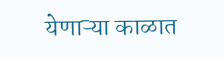येणाऱ्या काळात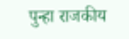पुन्हा राजकीय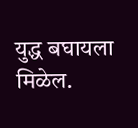युद्ध बघायला मिळेल.